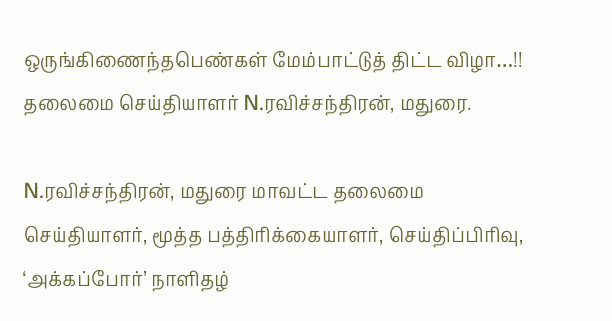ஒருங்கிணைந்தபெண்கள் மேம்பாட்டுத் திட்ட விழா…!! தலைமை செய்தியாளர் N.ரவிச்சந்திரன், மதுரை.

N.ரவிச்சந்திரன், மதுரை மாவட்ட தலைமை செய்தியாளர், மூத்த பத்திரிக்கையாளர், செய்திப்பிரிவு, ‘அக்கப்போர்’ நாளிதழ்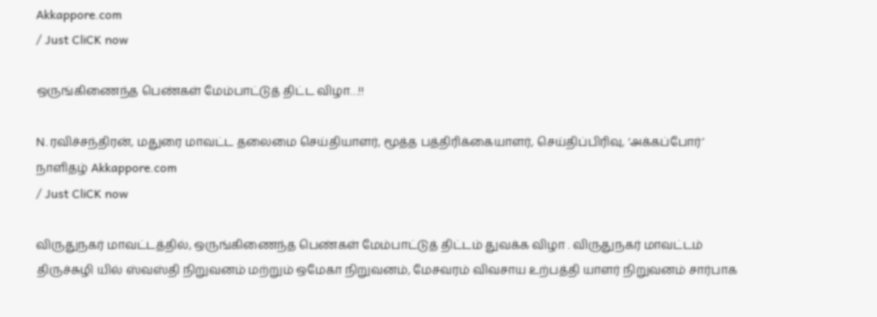Akkappore.com
/ Just CliCK now

ஒருங்கிணைந்த பெண்கள் மேம்பாட்டுத் திட்ட விழா…!!

N.ரவிச்சந்திரன், மதுரை மாவட்ட தலைமை செய்தியாளர், மூத்த பத்திரிக்கையாளர், செய்திப்பிரிவு, ‘அக்கப்போர்’ நாளிதழ் Akkappore.com
/ Just CliCK now

விருதுநகர் மாவட்டத்தில், ஒருங்கிணைந்த பெண்கள் மேம்பாட்டுத் திட்டம் துவக்க விழா . விருதுநகர் மாவட்டம் திருச்சுழி யில் ஸ்வஸ்தி நிறுவனம் மற்றும் ஒமேகா நிறுவனம், மேசவரம் விவசாய உற்பத்தி யாளர் நிறுவனம் சார்பாக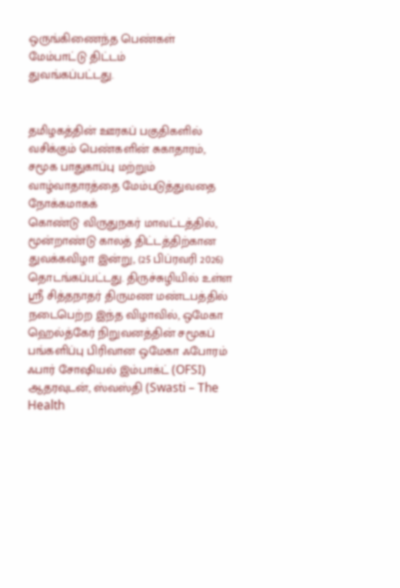ஒருங்கிணைந்த பெண்கள் மேம்பாட்டு திட்டம்
துவங்கப்பட்டது.


தமிழகத்தின் ஊரகப் பகுதிகளில் வசிக்கும் பெண்களின் சுகாதாரம், சமூக பாதுகாப்பு மற்றும் வாழ்வாதாரத்தை மேம்படுத்துவதை நோக்கமாகக்
கொண்டு விருதுநகர் மாவட்டத்தில், மூன்றாண்டு காலத் திட்டத்திற்கான துவக்கவிழா இன்று, (25 பிப்ரவரி 2026) தொடங்கப்பட்டது. திருச்சுழியில் உள்ள ஸ்ரீ சித்தநாதர் திருமண மண்டபத்தில் நடைபெற்ற இந்த விழாவில், ஒமேகா ஹெல்த்கேர் நிறுவனத்தின் சமூகப் பங்களிப்பு பிரிவான ஒமேகா ஃபோரம் ஃபார் சோஷியல் இம்பாக்ட் (OFSI) ஆதரவுடன், ஸ்வஸ்தி (Swasti – The Health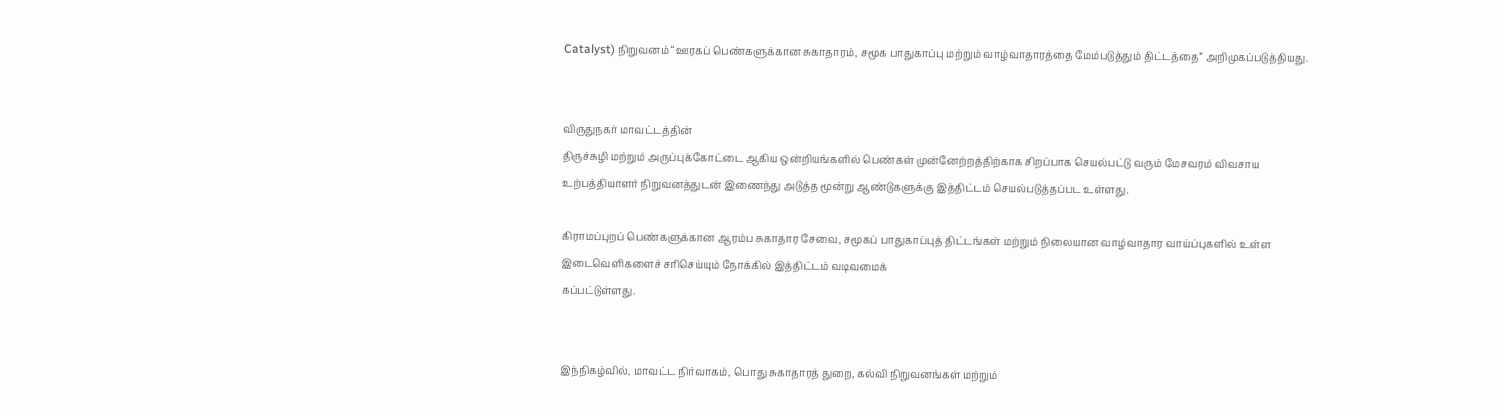Catalyst) நிறுவனம் “ஊரகப் பெண்களுக்கான சுகாதாரம், சமூக பாதுகாப்பு மற்றும் வாழ்வாதாரத்தை மேம்படுத்தும் திட்டத்தை” அறிமுகப்படுத்தியது.


விருதுநகர் மாவட்டத்தின்
திருச்சுழி மற்றும் அருப்புக்கோட்டை ஆகிய ஒன்றியங்களில் பெண்கள் முன்னேற்றத்திற்காக சிறப்பாக செயல்பட்டு வரும் மேசவரம் விவசாய உற்பத்தியாளர் நிறுவனத்துடன் இணைந்து அடுத்த மூன்று ஆண்டுகளுக்கு இத்திட்டம் செயல்படுத்தப்பட உள்ளது.

கிராமப்புறப் பெண்களுக்கான ஆரம்ப சுகாதார சேவை, சமூகப் பாதுகாப்புத் திட்டங்கள் மற்றும் நிலையான வாழ்வாதார வாய்ப்புகளில் உள்ள இடைவெளிகளைச் சரிசெய்யும் நோக்கில் இத்திட்டம் வடிவமைக்
கப்பட்டுள்ளது.


இந்நிகழ்வில், மாவட்ட நிர்வாகம், பொது சுகாதாரத் துறை, கல்வி நிறுவனங்கள் மற்றும்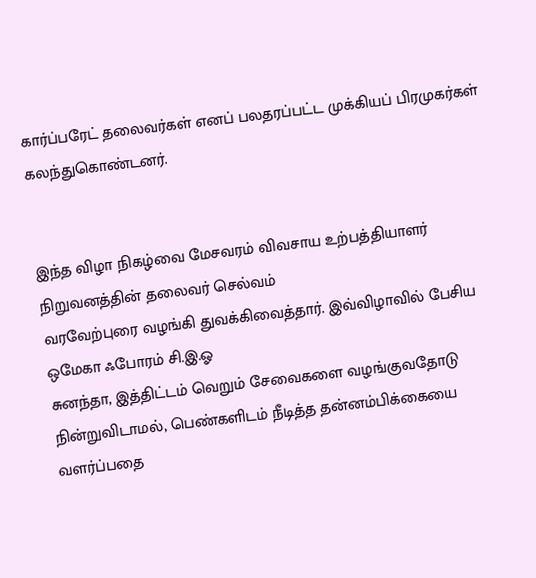கார்ப்பரேட் தலைவர்கள் எனப் பலதரப்பட்ட முக்கியப் பிரமுகர்கள் கலந்துகொண்டனர்.


இந்த விழா நிகழ்வை மேசவரம் விவசாய உற்பத்தியாளர் நிறுவனத்தின் தலைவர் செல்வம்
வரவேற்புரை வழங்கி துவக்கிவைத்தார். இவ்விழாவில் பேசிய ஒமேகா ஃபோரம் சி.இ.ஓ
சுனந்தா, இத்திட்டம் வெறும் சேவைகளை வழங்குவதோடு நின்றுவிடாமல், பெண்களிடம் நீடித்த தன்னம்பிக்கையை வளர்ப்பதை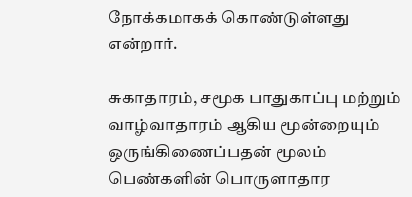நோக்கமாகக் கொண்டுள்ளது என்றார்.

சுகாதாரம், சமூக பாதுகாப்பு மற்றும் வாழ்வாதாரம் ஆகிய மூன்றையும் ஒருங்கிணைப்பதன் மூலம் பெண்களின் பொருளாதார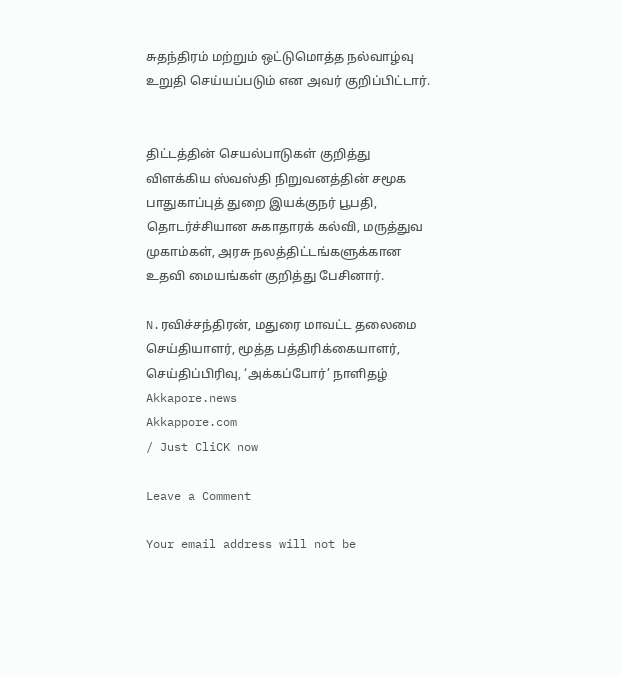சுதந்திரம் மற்றும் ஒட்டுமொத்த நல்வாழ்வு உறுதி செய்யப்படும் என அவர் குறிப்பிட்டார்.


திட்டத்தின் செயல்பாடுகள் குறித்து விளக்கிய ஸ்வஸ்தி நிறுவனத்தின் சமூக பாதுகாப்புத் துறை இயக்குநர் பூபதி, தொடர்ச்சியான சுகாதாரக் கல்வி, மருத்துவ முகாம்கள், அரசு நலத்திட்டங்களுக்கான உதவி மையங்கள் குறித்து பேசினார்.

N.ரவிச்சந்திரன், மதுரை மாவட்ட தலைமை செய்தியாளர், மூத்த பத்திரிக்கையாளர், செய்திப்பிரிவு, ‘அக்கப்போர்’ நாளிதழ் Akkapore.news
Akkappore.com
/ Just CliCK now

Leave a Comment

Your email address will not be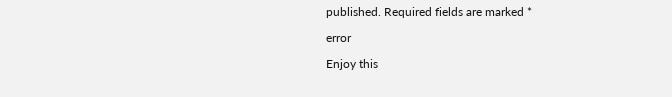published. Required fields are marked *

error

Enjoy this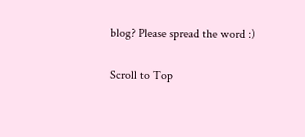blog? Please spread the word :)

Scroll to Top